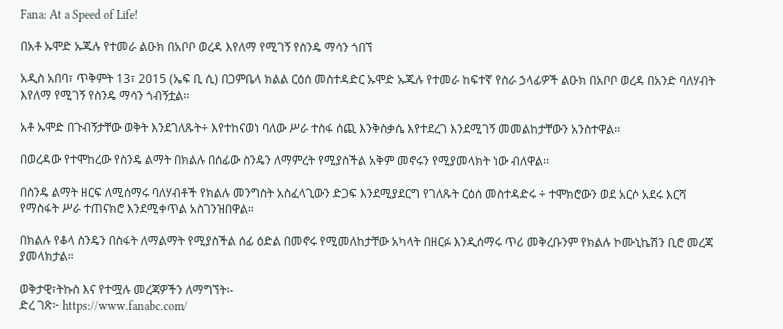Fana: At a Speed of Life!

በአቶ ኡሞድ ኡጁሉ የተመራ ልዑክ በአቦቦ ወረዳ እየለማ የሚገኝ የስንዴ ማሳን ጎበኘ

አዲስ አበባ፣ ጥቅምት 13፣ 2015 (ኤፍ ቢ ሲ) በጋምቤላ ክልል ርዕሰ መስተዳድር ኡሞድ ኡጁሉ የተመራ ከፍተኛ የስራ ኃላፊዎች ልዑክ በአቦቦ ወረዳ በአንድ ባለሃብት እየለማ የሚገኝ የስንዴ ማሳን ጎብኝቷል፡፡

አቶ ኡሞድ በጉብኝታቸው ወቅት እንደገለጹት÷ እየተከናወነ ባለው ሥራ ተስፋ ሰጪ እንቅስቃሴ እየተደረገ እንደሚገኝ መመልከታቸውን አንስተዋል፡፡

በወረዳው የተሞከረው የስንዴ ልማት በክልሉ በሰፊው ስንዴን ለማምረት የሚያስችል አቅም መኖሩን የሚያመላክት ነው ብለዋል፡፡

በስንዴ ልማት ዘርፍ ለሚሰማሩ ባለሃብቶች የክልሉ መንግስት አስፈላጊውን ድጋፍ እንደሚያደርግ የገለጹት ርዕሰ መስተዳድሩ ÷ ተሞክሮውን ወደ አርሶ አደሩ እርሻ የማስፋት ሥራ ተጠናክሮ እንደሚቀጥል አስገንዝበዋል።

በክልሉ የቆላ ስንዴን በስፋት ለማልማት የሚያስችል ሰፊ ዕድል በመኖሩ የሚመለከታቸው አካላት በዘርፉ እንዲሰማሩ ጥሪ መቅረቡንም የክልሉ ኮሙኒኬሽን ቢሮ መረጃ ያመላክታል።

ወቅታዊ፣ትኩስ እና የተሟሉ መረጃዎችን ለማግኘት፡-
ድረ ገጽ፦ https://www.fanabc.com/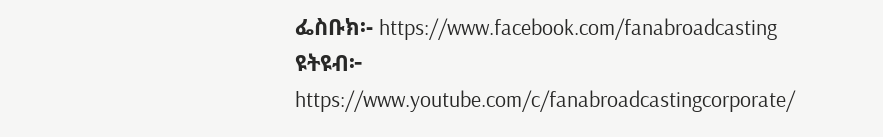ፌስቡክ፡- https://www.facebook.com/fanabroadcasting
ዩትዩብ፦ https://www.youtube.com/c/fanabroadcastingcorporate/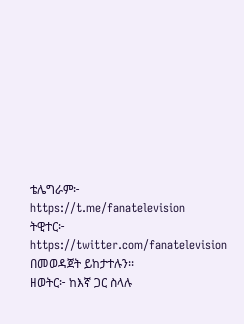ቴሌግራም፦ https://t.me/fanatelevision
ትዊተር፦ https://twitter.com/fanatelevision በመወዳጀት ይከታተሉን፡፡
ዘወትር፦ ከእኛ ጋር ስላሉ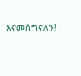እናመሰግናለን!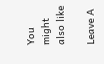You might also like

Leave A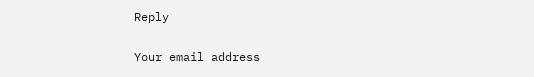Reply

Your email address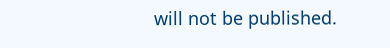will not be published.